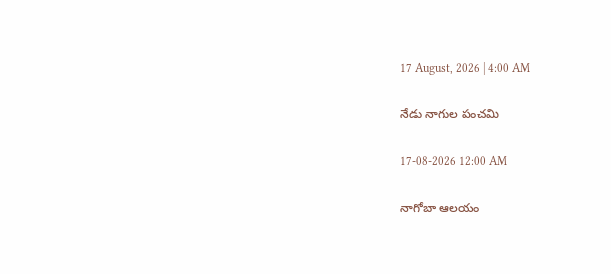17 August, 2026 | 4:00 AM

నేడు నాగుల పంచమి

17-08-2026 12:00 AM

నాగోబా ఆలయం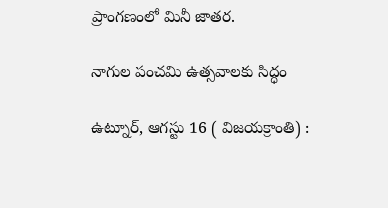ప్రాంగణంలో మినీ జాతర.

నాగుల పంచమి ఉత్సవాలకు సిద్ధం

ఉట్నూర్, ఆగస్టు 16 ( విజయక్రాంతి) :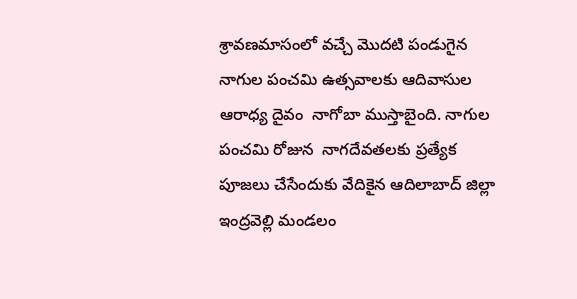శ్రావణమాసంలో వచ్చే మొదటి పండుగైన నాగుల పంచమి ఉత్సవాలకు ఆదివాసుల ఆరాధ్య దైవం  నాగోబా ముస్తాబైంది. నాగుల పంచమి రోజున  నాగదేవతలకు ప్రత్యేక పూజలు చేసేందుకు వేదికైన ఆదిలాబాద్ జిల్లా ఇంద్రవెల్లి మండలం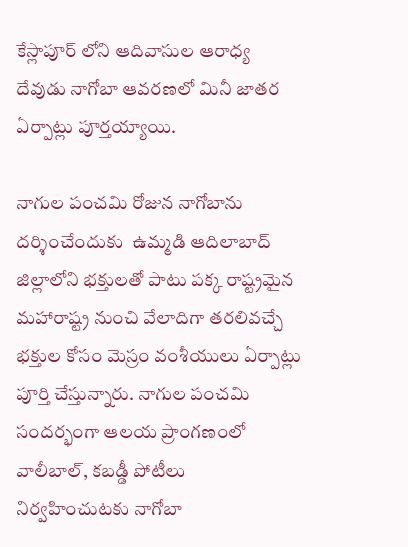కేస్లాపూర్ లోని ఆదివాసుల ఆరాధ్య దేవుడు నాగోబా ఆవరణలో మినీ జాతర ఏర్పాట్లు పూర్తయ్యాయి.

నాగుల పంచమి రోజున నాగోబాను దర్శించేందుకు  ఉమ్మడి ఆదిలాబాద్ జిల్లాలోని భక్తులతో పాటు పక్క రాష్ట్రమైన మహారాష్ట్ర నుంచి వేలాదిగా తరలివచ్చే భక్తుల కోసం మెస్రం వంశీయులు ఏర్పాట్లు పూర్తి చేస్తున్నారు. నాగుల పంచమి సందర్భంగా ఆలయ ప్రాంగణంలో వాలీబాల్, కబడ్డీ పోటీలు నిర్వహించుటకు నాగోబా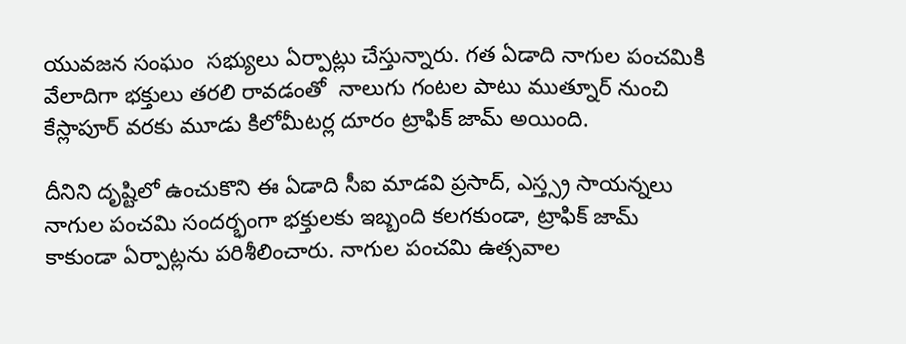యువజన సంఘం  సభ్యులు ఏర్పాట్లు చేస్తున్నారు. గత ఏడాది నాగుల పంచమికి  వేలాదిగా భక్తులు తరలి రావడంతో  నాలుగు గంటల పాటు ముత్నూర్ నుంచి కేస్లాపూర్ వరకు మూడు కిలోమీటర్ల దూరం ట్రాఫిక్ జామ్ అయింది.

దీనిని దృష్టిలో ఉంచుకొని ఈ ఏడాది సీఐ మాడవి ప్రసాద్, ఎస్త్స్ర సాయన్నలు నాగుల పంచమి సందర్భంగా భక్తులకు ఇబ్బంది కలగకుండా, ట్రాఫిక్ జామ్ కాకుండా ఏర్పాట్లను పరిశీలించారు. నాగుల పంచమి ఉత్సవాల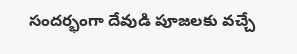సందర్భంగా దేవుడి పూజలకు వచ్చే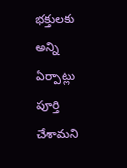భక్తులకు అన్ని ఏర్పాట్లు పూర్తి చేశామని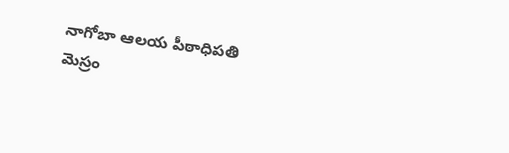నాగోబా ఆలయ పీఠాధిపతి  మెస్రం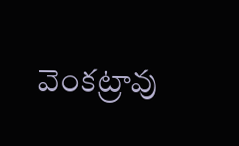వెంకట్రావు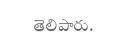తెలిపారు.